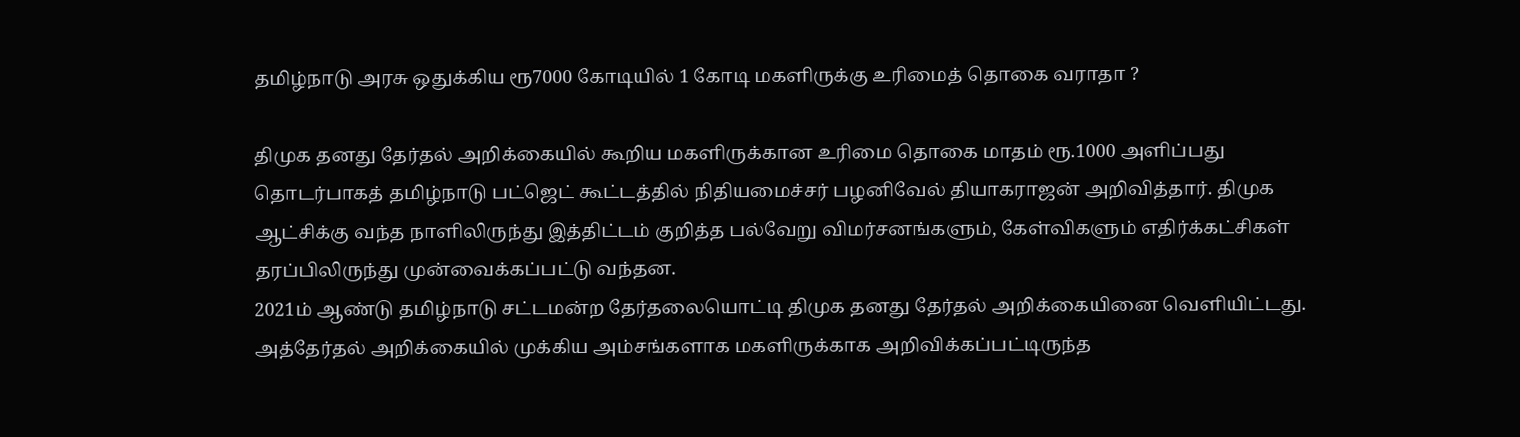தமிழ்நாடு அரசு ஒதுக்கிய ரூ7000 கோடியில் 1 கோடி மகளிருக்கு உரிமைத் தொகை வராதா ?

திமுக தனது தேர்தல் அறிக்கையில் கூறிய மகளிருக்கான உரிமை தொகை மாதம் ரூ.1000 அளிப்பது தொடர்பாகத் தமிழ்நாடு பட்ஜெட் கூட்டத்தில் நிதியமைச்சர் பழனிவேல் தியாகராஜன் அறிவித்தார். திமுக ஆட்சிக்கு வந்த நாளிலிருந்து இத்திட்டம் குறித்த பல்வேறு விமர்சனங்களும், கேள்விகளும் எதிர்க்கட்சிகள் தரப்பிலிருந்து முன்வைக்கப்பட்டு வந்தன.
2021ம் ஆண்டு தமிழ்நாடு சட்டமன்ற தேர்தலையொட்டி திமுக தனது தேர்தல் அறிக்கையினை வெளியிட்டது. அத்தேர்தல் அறிக்கையில் முக்கிய அம்சங்களாக மகளிருக்காக அறிவிக்கப்பட்டிருந்த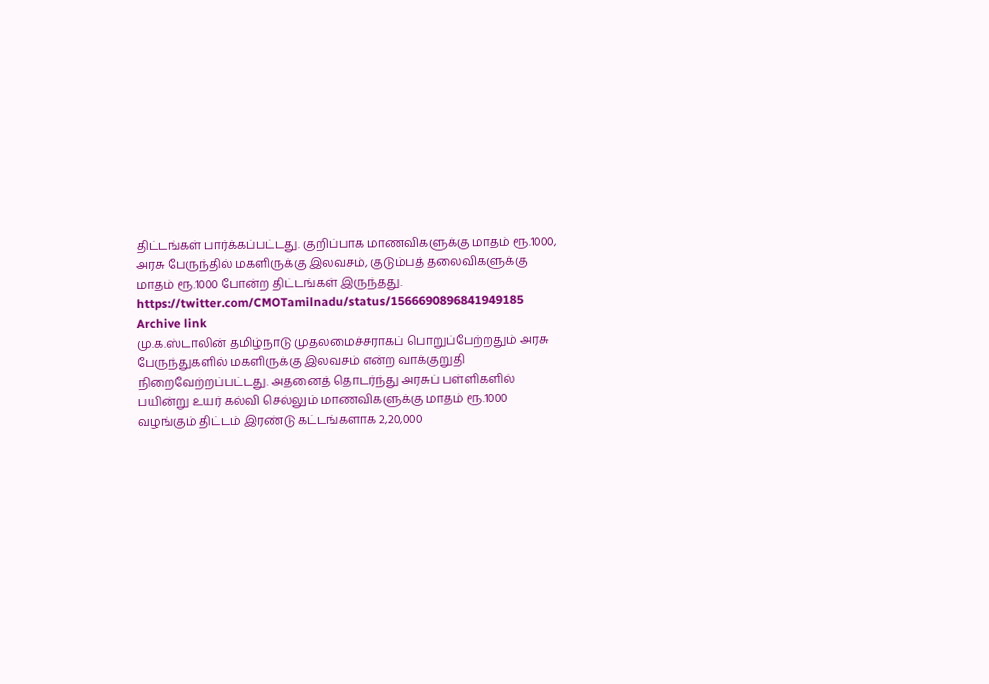திட்டங்கள் பார்க்கப்பட்டது. குறிப்பாக மாணவிகளுக்கு மாதம் ரூ.1000, அரசு பேருந்தில் மகளிருக்கு இலவசம், குடும்பத் தலைவிகளுக்கு மாதம் ரூ.1000 போன்ற திட்டங்கள் இருந்தது.
https://twitter.com/CMOTamilnadu/status/1566690896841949185
Archive link
மு.க.ஸ்டாலின் தமிழ்நாடு முதலமைச்சராகப் பொறுப்பேற்றதும் அரசு பேருந்துகளில் மகளிருக்கு இலவசம் என்ற வாக்குறுதி நிறைவேற்றப்பட்டது. அதனைத் தொடர்ந்து அரசுப் பள்ளிகளில் பயின்று உயர் கல்வி செல்லும் மாணவிகளுக்கு மாதம் ரூ.1000 வழங்கும் திட்டம் இரண்டு கட்டங்களாக 2,20,000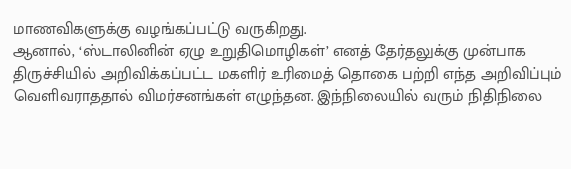மாணவிகளுக்கு வழங்கப்பட்டு வருகிறது.
ஆனால், ‘ஸ்டாலினின் ஏழு உறுதிமொழிகள்’ எனத் தேர்தலுக்கு முன்பாக திருச்சியில் அறிவிக்கப்பட்ட மகளிர் உரிமைத் தொகை பற்றி எந்த அறிவிப்பும் வெளிவராததால் விமர்சனங்கள் எழுந்தன. இந்நிலையில் வரும் நிதிநிலை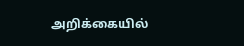அறிக்கையில்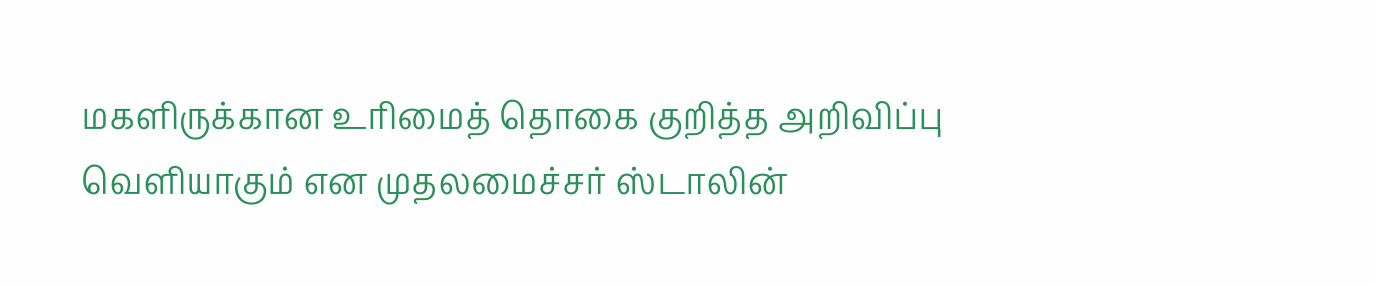மகளிருக்கான உரிமைத் தொகை குறித்த அறிவிப்பு வெளியாகும் என முதலமைச்சர் ஸ்டாலின்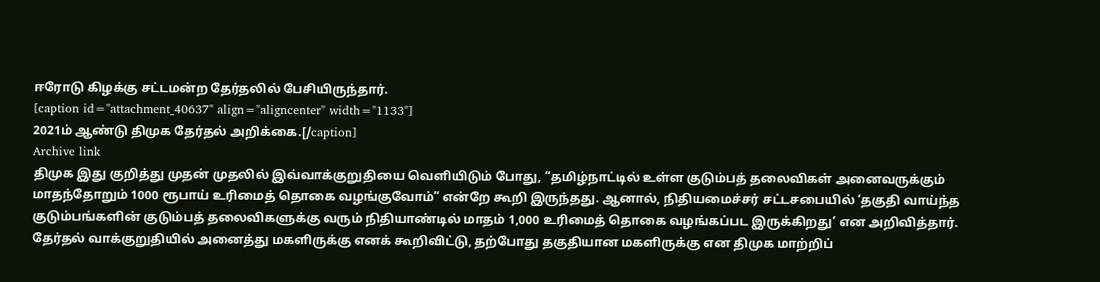ஈரோடு கிழக்கு சட்டமன்ற தேர்தலில் பேசியிருந்தார்.
[caption id="attachment_40637" align="aligncenter" width="1133"]
2021ம் ஆண்டு திமுக தேர்தல் அறிக்கை.[/caption]
Archive link
திமுக இது குறித்து முதன் முதலில் இவ்வாக்குறுதியை வெளியிடும் போது, “தமிழ்நாட்டில் உள்ள குடும்பத் தலைவிகள் அனைவருக்கும் மாதந்தோறும் 1000 ரூபாய் உரிமைத் தொகை வழங்குவோம்” என்றே கூறி இருந்தது. ஆனால், நிதியமைச்சர் சட்டசபையில் ‘தகுதி வாய்ந்த குடும்பங்களின் குடும்பத் தலைவிகளுக்கு வரும் நிதியாண்டில் மாதம் 1,000 உரிமைத் தொகை வழங்கப்பட இருக்கிறது’ என அறிவித்தார்.
தேர்தல் வாக்குறுதியில் அனைத்து மகளிருக்கு எனக் கூறிவிட்டு, தற்போது தகுதியான மகளிருக்கு என திமுக மாற்றிப்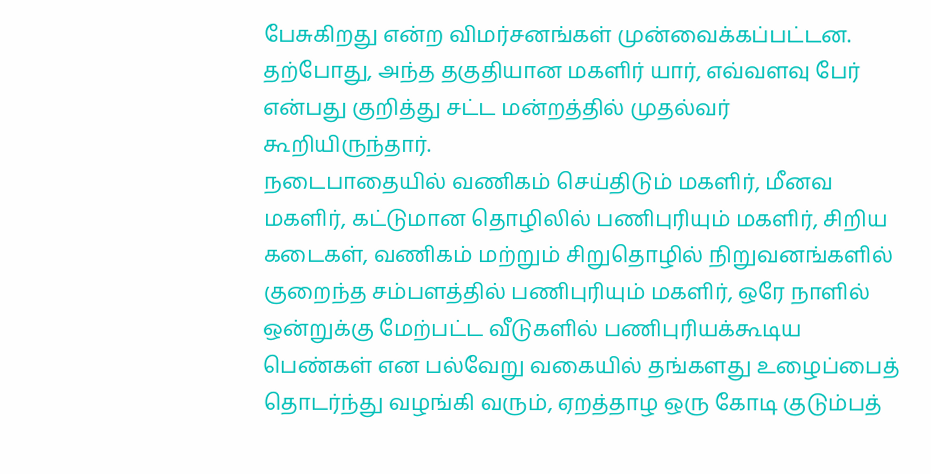பேசுகிறது என்ற விமர்சனங்கள் முன்வைக்கப்பட்டன. தற்போது, அந்த தகுதியான மகளிர் யார், எவ்வளவு பேர் என்பது குறித்து சட்ட மன்றத்தில் முதல்வர் கூறியிருந்தார்.
நடைபாதையில் வணிகம் செய்திடும் மகளிர், மீனவ மகளிர், கட்டுமான தொழிலில் பணிபுரியும் மகளிர், சிறிய கடைகள், வணிகம் மற்றும் சிறுதொழில் நிறுவனங்களில் குறைந்த சம்பளத்தில் பணிபுரியும் மகளிர், ஒரே நாளில் ஒன்றுக்கு மேற்பட்ட வீடுகளில் பணிபுரியக்கூடிய பெண்கள் என பல்வேறு வகையில் தங்களது உழைப்பைத் தொடர்ந்து வழங்கி வரும், ஏறத்தாழ ஒரு கோடி குடும்பத்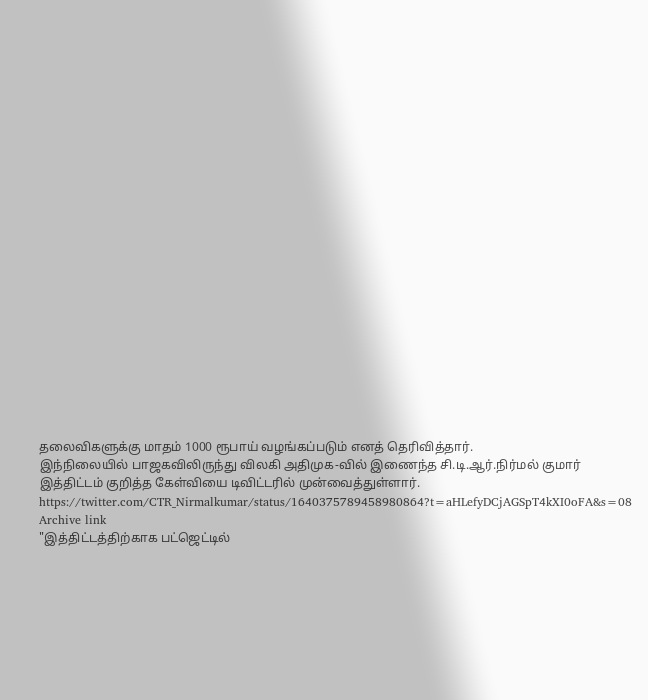தலைவிகளுக்கு மாதம் 1000 ரூபாய் வழங்கப்படும் எனத் தெரிவித்தார்.
இந்நிலையில் பாஜகவிலிருந்து விலகி அதிமுக-வில் இணைந்த சி.டி.ஆர்.நிர்மல் குமார் இத்திட்டம் குறித்த கேள்வியை டிவிட்டரில் முன்வைத்துள்ளார்.
https://twitter.com/CTR_Nirmalkumar/status/1640375789458980864?t=aHLefyDCjAGSpT4kXI0oFA&s=08
Archive link
"இத்திட்டத்திற்காக பட்ஜெட்டில்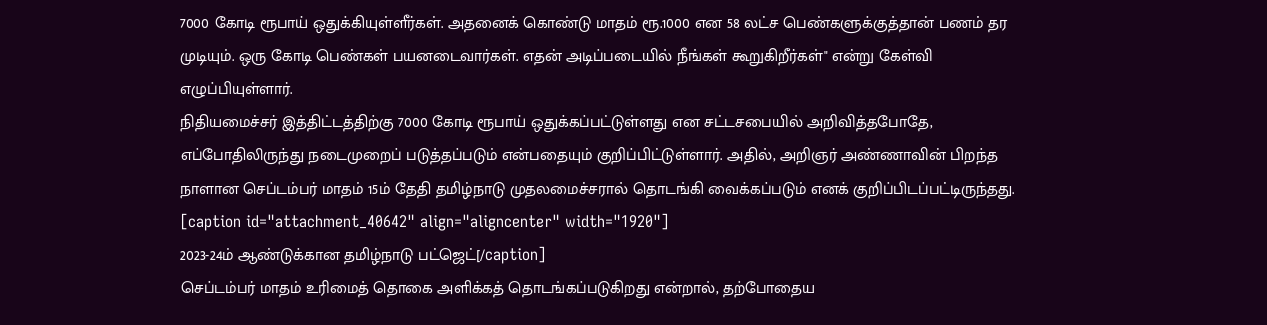7000 கோடி ரூபாய் ஒதுக்கியுள்ளீர்கள். அதனைக் கொண்டு மாதம் ரூ.1000 என 58 லட்ச பெண்களுக்குத்தான் பணம் தர முடியும். ஒரு கோடி பெண்கள் பயனடைவார்கள். எதன் அடிப்படையில் நீங்கள் கூறுகிறீர்கள்" என்று கேள்வி எழுப்பியுள்ளார்.
நிதியமைச்சர் இத்திட்டத்திற்கு 7000 கோடி ரூபாய் ஒதுக்கப்பட்டுள்ளது என சட்டசபையில் அறிவித்தபோதே, எப்போதிலிருந்து நடைமுறைப் படுத்தப்படும் என்பதையும் குறிப்பிட்டுள்ளார். அதில், அறிஞர் அண்ணாவின் பிறந்த நாளான செப்டம்பர் மாதம் 15ம் தேதி தமிழ்நாடு முதலமைச்சரால் தொடங்கி வைக்கப்படும் எனக் குறிப்பிடப்பட்டிருந்தது.
[caption id="attachment_40642" align="aligncenter" width="1920"]
2023-24ம் ஆண்டுக்கான தமிழ்நாடு பட்ஜெட்[/caption]
செப்டம்பர் மாதம் உரிமைத் தொகை அளிக்கத் தொடங்கப்படுகிறது என்றால், தற்போதைய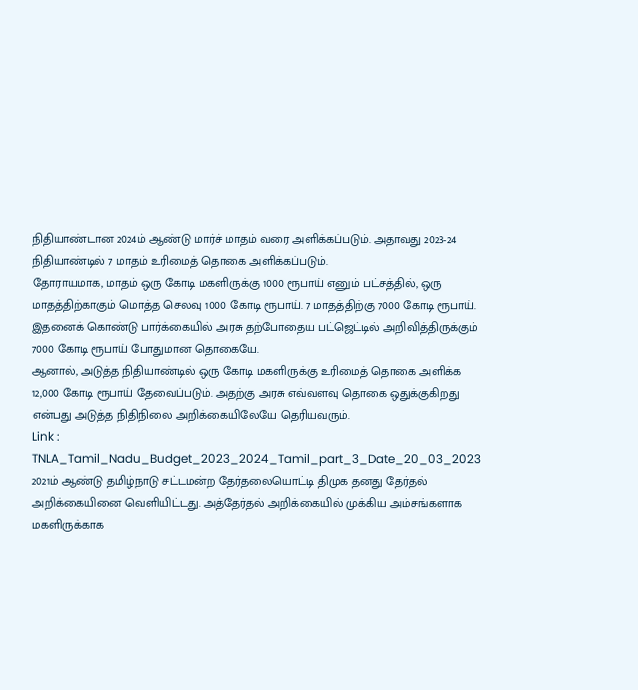நிதியாண்டான 2024ம் ஆண்டு மார்ச் மாதம் வரை அளிக்கப்படும். அதாவது 2023-24 நிதியாண்டில் 7 மாதம் உரிமைத் தொகை அளிக்கப்படும்.
தோராயமாக, மாதம் ஒரு கோடி மகளிருக்கு 1000 ரூபாய் எனும் பட்சத்தில், ஒரு மாதத்திற்காகும் மொத்த செலவு 1000 கோடி ரூபாய். 7 மாதத்திற்கு 7000 கோடி ரூபாய். இதனைக் கொண்டு பார்க்கையில் அரசு தற்போதைய பட்ஜெட்டில் அறிவித்திருக்கும் 7000 கோடி ரூபாய் போதுமான தொகையே.
ஆனால், அடுத்த நிதியாண்டில் ஒரு கோடி மகளிருக்கு உரிமைத் தொகை அளிக்க 12,000 கோடி ரூபாய் தேவைப்படும். அதற்கு அரசு எவ்வளவு தொகை ஒதுக்குகிறது என்பது அடுத்த நிதிநிலை அறிக்கையிலேயே தெரியவரும்.
Link :
TNLA_Tamil_Nadu_Budget_2023_2024_Tamil_part_3_Date_20_03_2023
2021ம் ஆண்டு தமிழ்நாடு சட்டமன்ற தேர்தலையொட்டி திமுக தனது தேர்தல் அறிக்கையினை வெளியிட்டது. அத்தேர்தல் அறிக்கையில் முக்கிய அம்சங்களாக மகளிருக்காக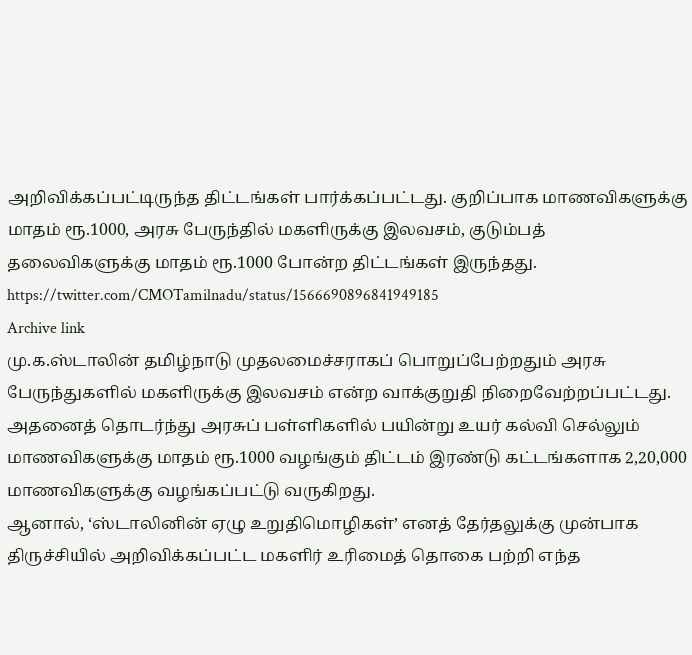அறிவிக்கப்பட்டிருந்த திட்டங்கள் பார்க்கப்பட்டது. குறிப்பாக மாணவிகளுக்கு மாதம் ரூ.1000, அரசு பேருந்தில் மகளிருக்கு இலவசம், குடும்பத் தலைவிகளுக்கு மாதம் ரூ.1000 போன்ற திட்டங்கள் இருந்தது.
https://twitter.com/CMOTamilnadu/status/1566690896841949185
Archive link
மு.க.ஸ்டாலின் தமிழ்நாடு முதலமைச்சராகப் பொறுப்பேற்றதும் அரசு பேருந்துகளில் மகளிருக்கு இலவசம் என்ற வாக்குறுதி நிறைவேற்றப்பட்டது. அதனைத் தொடர்ந்து அரசுப் பள்ளிகளில் பயின்று உயர் கல்வி செல்லும் மாணவிகளுக்கு மாதம் ரூ.1000 வழங்கும் திட்டம் இரண்டு கட்டங்களாக 2,20,000 மாணவிகளுக்கு வழங்கப்பட்டு வருகிறது.
ஆனால், ‘ஸ்டாலினின் ஏழு உறுதிமொழிகள்’ எனத் தேர்தலுக்கு முன்பாக திருச்சியில் அறிவிக்கப்பட்ட மகளிர் உரிமைத் தொகை பற்றி எந்த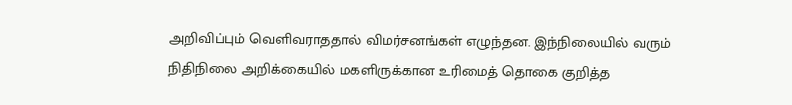அறிவிப்பும் வெளிவராததால் விமர்சனங்கள் எழுந்தன. இந்நிலையில் வரும் நிதிநிலை அறிக்கையில் மகளிருக்கான உரிமைத் தொகை குறித்த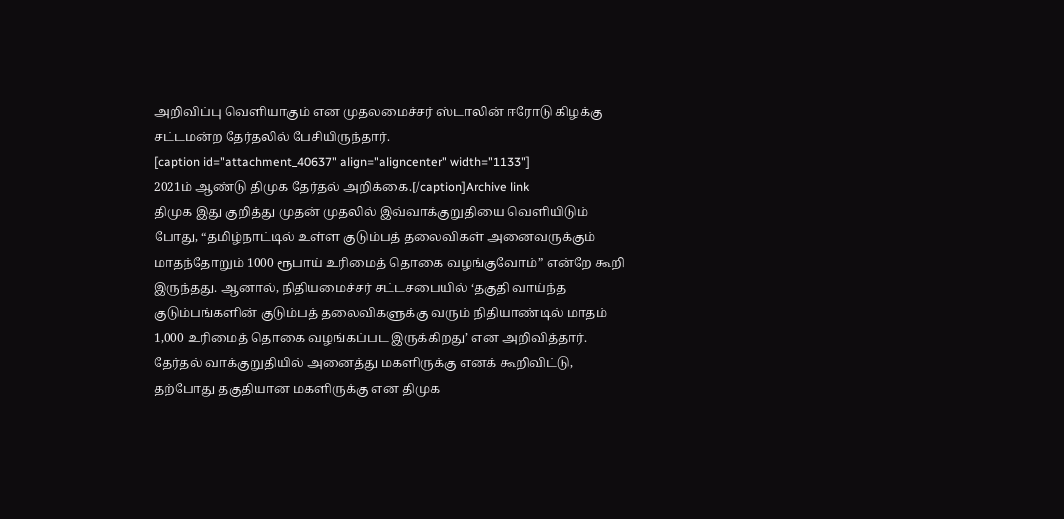அறிவிப்பு வெளியாகும் என முதலமைச்சர் ஸ்டாலின் ஈரோடு கிழக்கு சட்டமன்ற தேர்தலில் பேசியிருந்தார்.
[caption id="attachment_40637" align="aligncenter" width="1133"]
2021ம் ஆண்டு திமுக தேர்தல் அறிக்கை.[/caption]Archive link
திமுக இது குறித்து முதன் முதலில் இவ்வாக்குறுதியை வெளியிடும் போது, “தமிழ்நாட்டில் உள்ள குடும்பத் தலைவிகள் அனைவருக்கும் மாதந்தோறும் 1000 ரூபாய் உரிமைத் தொகை வழங்குவோம்” என்றே கூறி இருந்தது. ஆனால், நிதியமைச்சர் சட்டசபையில் ‘தகுதி வாய்ந்த குடும்பங்களின் குடும்பத் தலைவிகளுக்கு வரும் நிதியாண்டில் மாதம் 1,000 உரிமைத் தொகை வழங்கப்பட இருக்கிறது’ என அறிவித்தார்.
தேர்தல் வாக்குறுதியில் அனைத்து மகளிருக்கு எனக் கூறிவிட்டு, தற்போது தகுதியான மகளிருக்கு என திமுக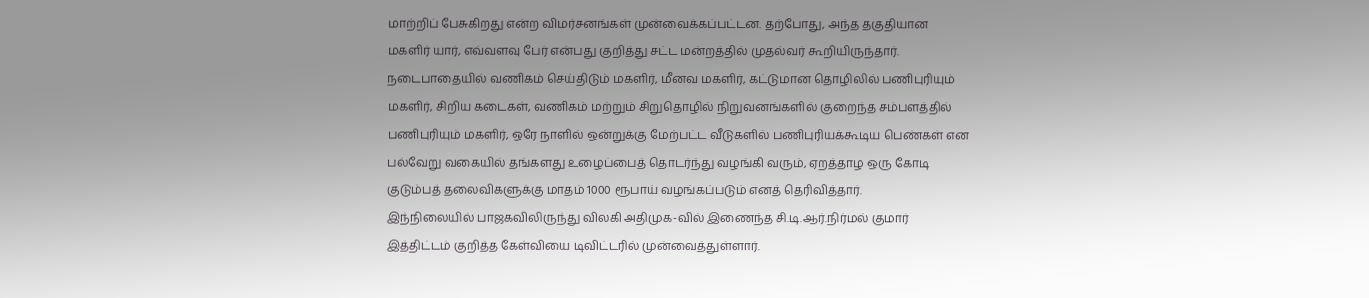மாற்றிப் பேசுகிறது என்ற விமர்சனங்கள் முன்வைக்கப்பட்டன. தற்போது, அந்த தகுதியான மகளிர் யார், எவ்வளவு பேர் என்பது குறித்து சட்ட மன்றத்தில் முதல்வர் கூறியிருந்தார்.
நடைபாதையில் வணிகம் செய்திடும் மகளிர், மீனவ மகளிர், கட்டுமான தொழிலில் பணிபுரியும் மகளிர், சிறிய கடைகள், வணிகம் மற்றும் சிறுதொழில் நிறுவனங்களில் குறைந்த சம்பளத்தில் பணிபுரியும் மகளிர், ஒரே நாளில் ஒன்றுக்கு மேற்பட்ட வீடுகளில் பணிபுரியக்கூடிய பெண்கள் என பல்வேறு வகையில் தங்களது உழைப்பைத் தொடர்ந்து வழங்கி வரும், ஏறத்தாழ ஒரு கோடி குடும்பத் தலைவிகளுக்கு மாதம் 1000 ரூபாய் வழங்கப்படும் எனத் தெரிவித்தார்.
இந்நிலையில் பாஜகவிலிருந்து விலகி அதிமுக-வில் இணைந்த சி.டி.ஆர்.நிர்மல் குமார் இத்திட்டம் குறித்த கேள்வியை டிவிட்டரில் முன்வைத்துள்ளார்.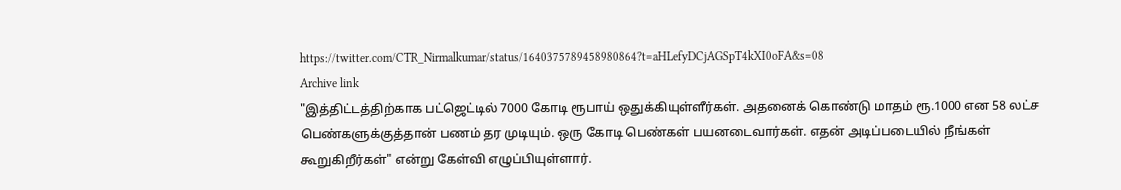https://twitter.com/CTR_Nirmalkumar/status/1640375789458980864?t=aHLefyDCjAGSpT4kXI0oFA&s=08
Archive link
"இத்திட்டத்திற்காக பட்ஜெட்டில் 7000 கோடி ரூபாய் ஒதுக்கியுள்ளீர்கள். அதனைக் கொண்டு மாதம் ரூ.1000 என 58 லட்ச பெண்களுக்குத்தான் பணம் தர முடியும். ஒரு கோடி பெண்கள் பயனடைவார்கள். எதன் அடிப்படையில் நீங்கள் கூறுகிறீர்கள்" என்று கேள்வி எழுப்பியுள்ளார்.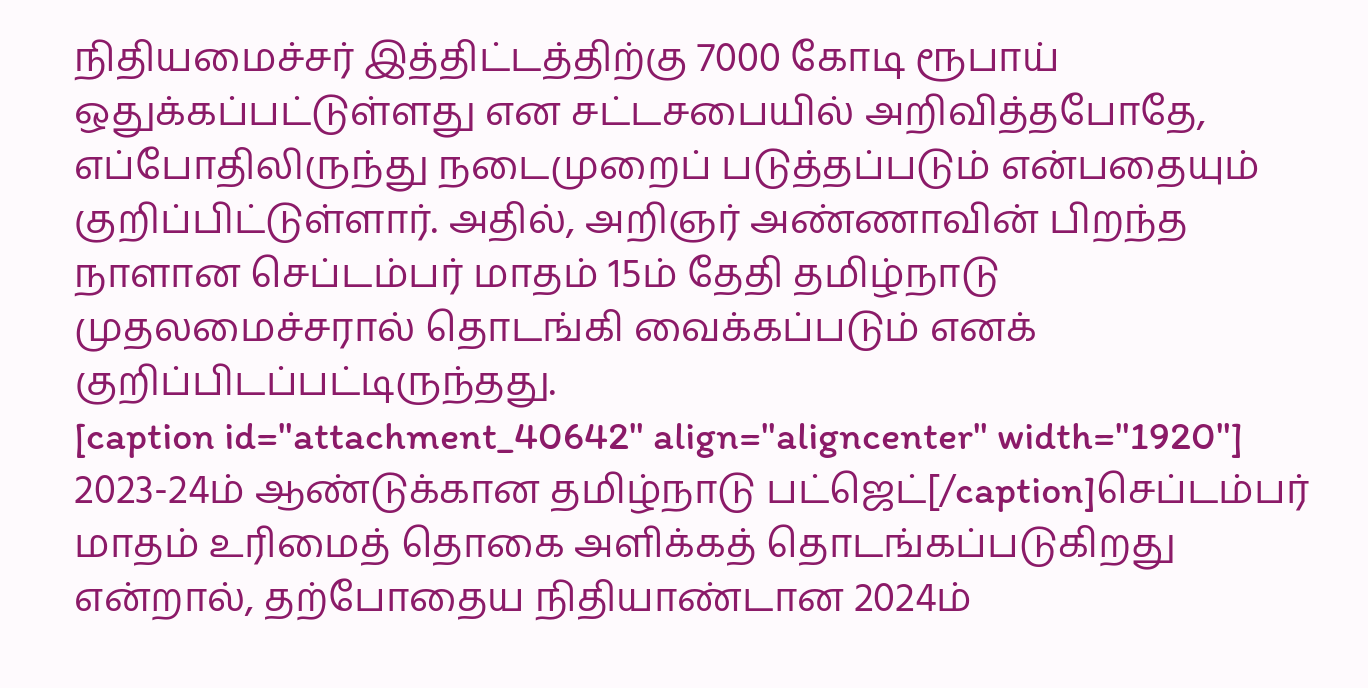நிதியமைச்சர் இத்திட்டத்திற்கு 7000 கோடி ரூபாய் ஒதுக்கப்பட்டுள்ளது என சட்டசபையில் அறிவித்தபோதே, எப்போதிலிருந்து நடைமுறைப் படுத்தப்படும் என்பதையும் குறிப்பிட்டுள்ளார். அதில், அறிஞர் அண்ணாவின் பிறந்த நாளான செப்டம்பர் மாதம் 15ம் தேதி தமிழ்நாடு முதலமைச்சரால் தொடங்கி வைக்கப்படும் எனக் குறிப்பிடப்பட்டிருந்தது.
[caption id="attachment_40642" align="aligncenter" width="1920"]
2023-24ம் ஆண்டுக்கான தமிழ்நாடு பட்ஜெட்[/caption]செப்டம்பர் மாதம் உரிமைத் தொகை அளிக்கத் தொடங்கப்படுகிறது என்றால், தற்போதைய நிதியாண்டான 2024ம்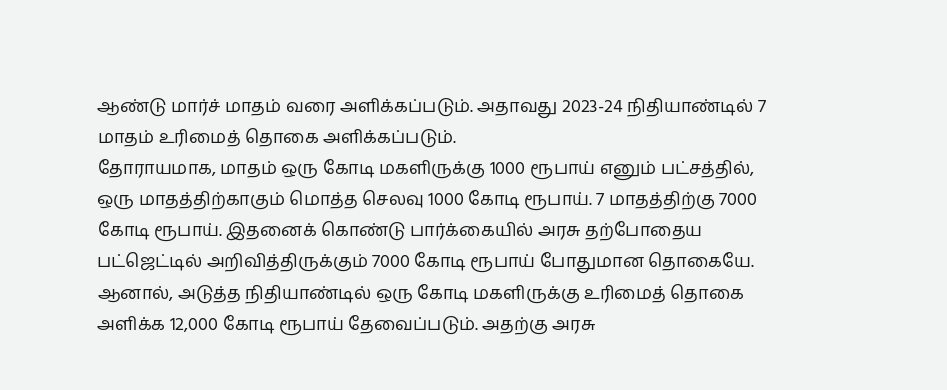ஆண்டு மார்ச் மாதம் வரை அளிக்கப்படும். அதாவது 2023-24 நிதியாண்டில் 7 மாதம் உரிமைத் தொகை அளிக்கப்படும்.
தோராயமாக, மாதம் ஒரு கோடி மகளிருக்கு 1000 ரூபாய் எனும் பட்சத்தில், ஒரு மாதத்திற்காகும் மொத்த செலவு 1000 கோடி ரூபாய். 7 மாதத்திற்கு 7000 கோடி ரூபாய். இதனைக் கொண்டு பார்க்கையில் அரசு தற்போதைய பட்ஜெட்டில் அறிவித்திருக்கும் 7000 கோடி ரூபாய் போதுமான தொகையே.
ஆனால், அடுத்த நிதியாண்டில் ஒரு கோடி மகளிருக்கு உரிமைத் தொகை அளிக்க 12,000 கோடி ரூபாய் தேவைப்படும். அதற்கு அரசு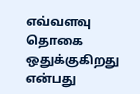எவ்வளவு தொகை ஒதுக்குகிறது என்பது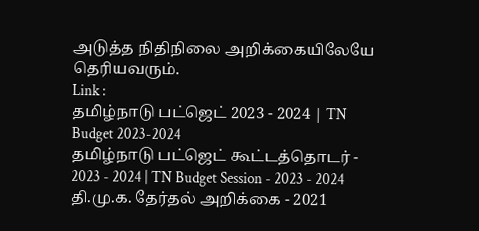அடுத்த நிதிநிலை அறிக்கையிலேயே தெரியவரும்.
Link :
தமிழ்நாடு பட்ஜெட் 2023 - 2024 | TN Budget 2023-2024
தமிழ்நாடு பட்ஜெட் கூட்டத்தொடர் - 2023 - 2024 | TN Budget Session - 2023 - 2024
தி.மு.க. தேர்தல் அறிக்கை - 2021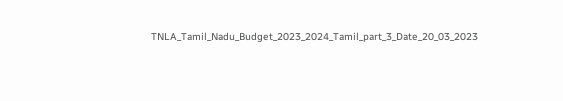TNLA_Tamil_Nadu_Budget_2023_2024_Tamil_part_3_Date_20_03_2023